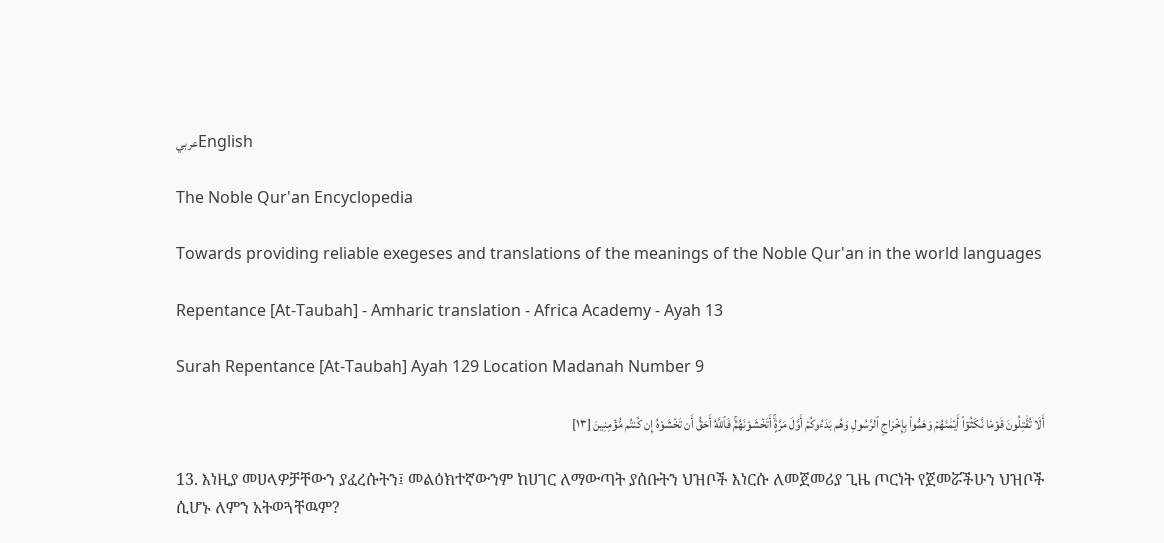عربيEnglish

The Noble Qur'an Encyclopedia

Towards providing reliable exegeses and translations of the meanings of the Noble Qur'an in the world languages

Repentance [At-Taubah] - Amharic translation - Africa Academy - Ayah 13

Surah Repentance [At-Taubah] Ayah 129 Location Madanah Number 9

أَلَا تُقَٰتِلُونَ قَوۡمٗا نَّكَثُوٓاْ أَيۡمَٰنَهُمۡ وَهَمُّواْ بِإِخۡرَاجِ ٱلرَّسُولِ وَهُم بَدَءُوكُمۡ أَوَّلَ مَرَّةٍۚ أَتَخۡشَوۡنَهُمۡۚ فَٱللَّهُ أَحَقُّ أَن تَخۡشَوۡهُ إِن كُنتُم مُّؤۡمِنِينَ [١٣]

13. እነዚያ መሀላዎቻቸውን ያፈረሱትን፤ መልዕክተኛውንም ከሀገር ለማውጣት ያሰቡትን ህዝቦች እነርሱ ለመጀመሪያ ጊዜ ጦርነት የጀመሯችሁን ህዝቦች ሲሆኑ ለምን አትወጓቸዉም?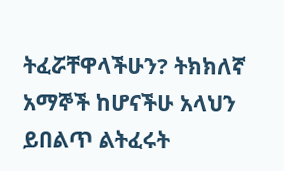ትፈሯቸዋላችሁን? ትክክለኛ አማኞች ከሆናችሁ አላህን ይበልጥ ልትፈሩት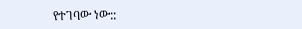የተገባው ነው::